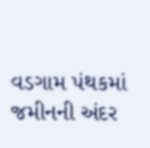વડગામ પંથકમાં જમીનની અંદર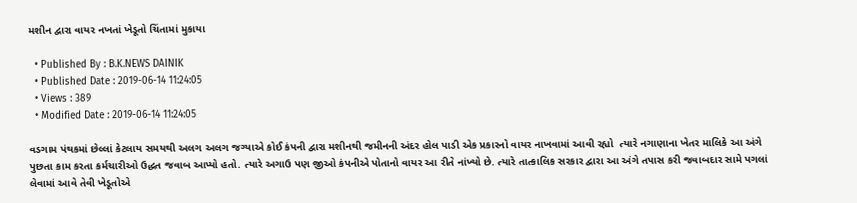મશીન દ્વારા વાયર નખતાં ખેડૂતો ચિંતામાં મુકાયા

  • Published By : B.K.NEWS DAINIK
  • Published Date : 2019-06-14 11:24:05
  • Views : 389
  • Modified Date : 2019-06-14 11:24:05

વડગામ પંથકમાં છેલ્લાં કેટલાય સમયથી અલગ અલગ જગ્યાએ કોઈ કંપની દ્વારા મશીનથી જમીનની અંદર હોલ પાડી એક પ્રકારનો વાયર નાખવામાં આવી રહ્યો  ત્યારે નગાણાના ખેતર માલિકે આ અંગે પુછતા કામ કરતા કર્મચારીઓ ઉદ્ધત જવાબ આપ્યો હતો. ત્યારે અગાઉ પણ જીઓ કંપનીએ પોતાનો વાયર આ રીતે નાંખ્યો છે. ત્યારે તાત્કાલિક સરકાર દ્વારા આ અંગે તપાસ કરી જવાબદાર સામે પગલાં લેવામાં આવે તેવી ખેડૂતોએ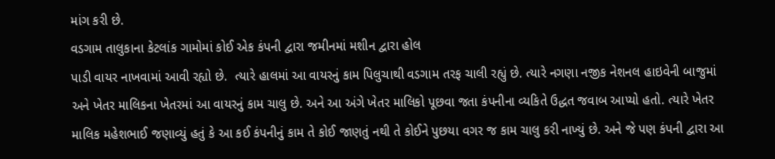માંગ કરી છે.
વડગામ તાલુકાના કેટલાંક ગામોમાં કોઈ એક કંપની દ્વારા જમીનમાં મશીન દ્વારા હોલ
પાડી વાયર નાખવામાં આવી રહ્યો છે.  ત્યારે હાલમાં આ વાયરનું કામ પિલુચાથી વડગામ તરફ ચાલી રહ્યું છે. ત્યારે નગણા નજીક નેશનલ હાઇવેની બાજુમાં અને ખેતર માલિકના ખેતરમાં આ વાયરનું કામ ચાલુ છે. અને આ અંગે ખેતર માલિકો પૂછવા જતા કંપનીના વ્યકિતે ઉદ્ધત જવાબ આપ્યો હતો. ત્યારે ખેતર માલિક મહેશભાઈ જણાવ્યું હતું કે આ કઈ કંપનીનું કામ તે કોઈ જાણતું નથી તે કોઈને પુછયા વગર જ કામ ચાલુ કરી નાખ્યું છે. અને જે પણ કંપની દ્વારા આ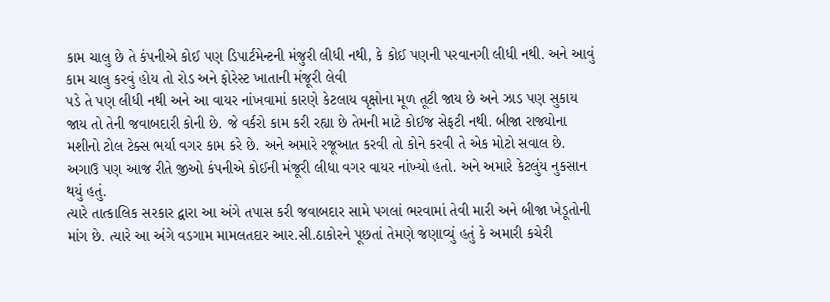કામ ચાલુ છે તે કંપનીએ કોઈ પણ ડિપાર્ટમેન્ટની મંજુરી લીધી નથી, કે કોઈ પણની પરવાનગી લીધી નથી. અને આવું કામ ચાલુ કરવું હોય તો રોડ અને ફોરેસ્ટ ખાતાની મંજૂરી લેવી
પડે તે પણ લીધી નથી અને આ વાયર નાંખવામાં કારણે કેટલાય વૃક્ષોના મૂળ તૂટી જાય છે અને ઝાડ પણ સુકાય જાય તો તેની જવાબદારી કોની છે. જે વર્કરો કામ કરી રહ્યા છે તેમની માટે કોઈજ સેફટી નથી. બીજા રાજ્યોના મશીનો ટોલ ટેક્સ ભર્યા વગર કામ કરે છે. અને અમારે રજૂઆત કરવી તો કોને કરવી તે એક મોટો સવાલ છે. અગાઉ પણ આજ રીતે જીઓ કંપનીએ કોઈની મંજૂરી લીધા વગર વાયર નાંખ્યો હતો. અને અમારે કેટલુંય નુકસાન થયું હતું.
ત્યારે તાત્કાલિક સરકાર દ્વારા આ અંગે તપાસ કરી જવાબદાર સામે પગલાં ભરવામાં તેવી મારી અને બીજા ખેડૂતોની માંગ છે. ત્યારે આ અંગે વડગામ મામલતદાર આર.સી.ઠાકોરને પૂછતાં તેમણે જણાવ્યું હતું કે અમારી કચેરી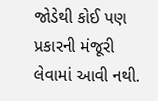જોડેથી કોઈ પણ પ્રકારની મંજૂરી લેવામાં આવી નથી.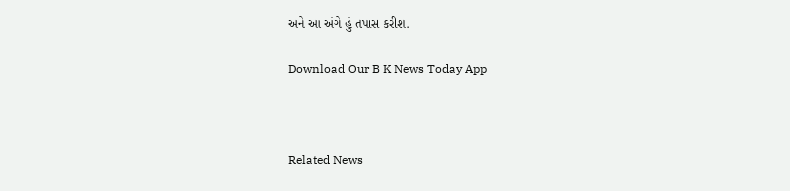અને આ અંગે હું તપાસ કરીશ.

Download Our B K News Today App



Related News